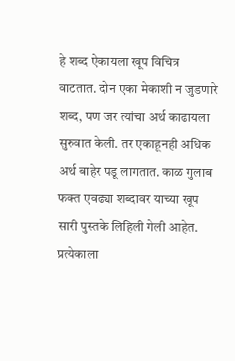हे शब्द ऐकायला खूप विचित्र वाटतात. दोन एका मेकाशी न जुडणारे शब्द, पण जर त्यांचा अर्थ काढायला सुरुवात केली. तर एकाहूनही अधिक अर्थ बाहेर पडू लागतात. काळ गुलाब फक्त एवढ्या शब्दावर याच्या खूप सारी पुस्तके लिहिली गेली आहेत. प्रत्येकाला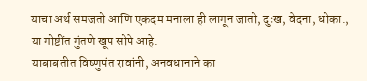याचा अर्थ समजतो आणि एकदम मनाला ही लागून जातो, दुःख, वेदना, धोका., या गोष्टींत गुंतणे खूप सोपे आहे.
याबाबतीत विष्णुपंत रावांनी, अनवधानाने का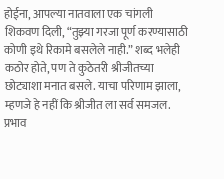होईना, आपल्या नातवाला एक चांगली शिकवण दिली, “तुझ्या गरजा पूर्ण करण्यासाठी कोणी इथे रिकामे बसलेले नाही.” शब्द भलेही कठोर होते, पण ते कुठेतरी श्रीजीतच्या छोट्याशा मनात बसले. याचा परिणाम झाला, म्हणजे हे नहीं कि श्रीजीत ला सर्व समजल.
प्रभाव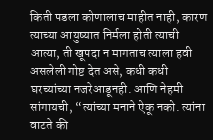किती पडला कोणालाच माहीत नाही, कारण त्याच्या आयुष्यात निर्मला होती त्याची आत्या, ती खूपदा न मागताच त्याला हवी असलेली गोष्ट देत असे, कधी कधी घरच्यांच्या नजरेआडूनही. आणि नेहमी सांगायची, “त्यांच्या मनाने ऐकू नको. त्यांना वाटते की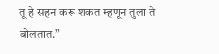तू हे सहन करू शकत म्हणून तुला ते बोलतात.”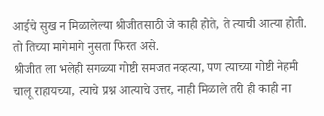आईचे सुख न मिळालेल्या श्रीजीतसाठी जे काही होते, ते त्याची आत्या होती. तो तिच्या मागेमागे नुसता फिरत असे.
श्रीजीत ला भलेही सगळ्या गोष्टी समजत नव्हत्या, पण त्याच्या गोष्टी नेहमी चालू राहायच्या, त्याचे प्रश्न आत्याचे उत्तर, नाही मिळाले तरी ही काही ना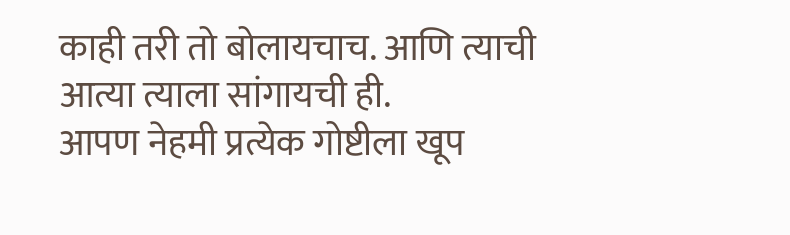काही तरी तो बोलायचाच. आणि त्याची आत्या त्याला सांगायची ही.
आपण नेहमी प्रत्येक गोष्टीला खूप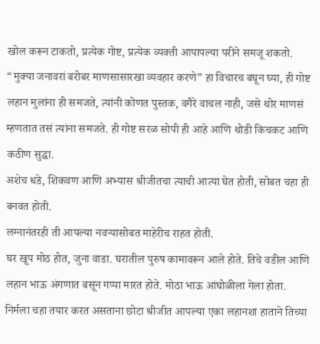खोल करून टाकतो, प्रत्येक गोष्ट, प्रत्येक व्यक्ती आपापल्या परीने समजू शकतो.
“मुक्या जनावरां बरोबर माणसासारखा व्यवहार करणे” हा विचारच बघून घ्या, ही गोष्ट लहान मुलांना ही समजते, त्यांनी कोणत पुस्तक, वगैरे वाचल नाही, जसे थोर माणसं म्हणतात तसं त्यांना समजते. ही गोष्ट सरळ सोपी ही आहे आणि थोडी किचकट आणि कठीण सुद्धा.
अशेच धडे, शिकवण आणि अभ्यास श्रीजीतचा त्याची आत्या घेत होती, सोबत चहा ही बनवत होती.
लग्नानंतरही ती आपल्या नवऱ्यासोबत माहेरीच राहत होती.
घर खूप मोठ होत, जुना वाडा. घरातील पुरुष कामावरून आले होते. तिचे वडील आणि लहान भाऊ अंगणात बसून गप्पा मारत होते. मोठा भाऊ आंघोळीला गेला होता.
निर्मला चहा तयार करत असताना छोटा श्रीजीत आपल्या एका लहानशा हाताने तिच्या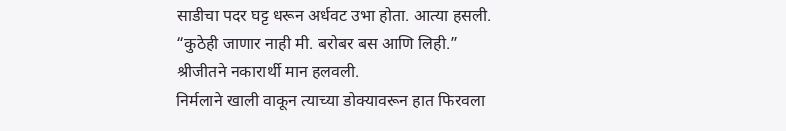साडीचा पदर घट्ट धरून अर्धवट उभा होता. आत्या हसली.
“कुठेही जाणार नाही मी. बरोबर बस आणि लिही.”
श्रीजीतने नकारार्थी मान हलवली.
निर्मलाने खाली वाकून त्याच्या डोक्यावरून हात फिरवला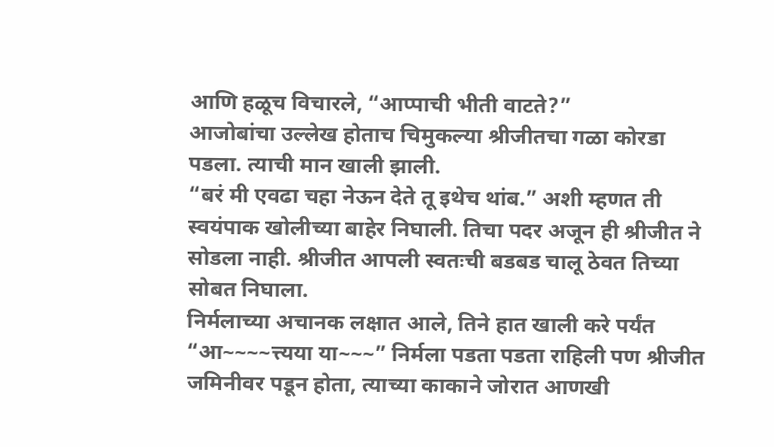आणि हळूच विचारले, “आप्पाची भीती वाटते?”
आजोबांचा उल्लेख होताच चिमुकल्या श्रीजीतचा गळा कोरडा पडला. त्याची मान खाली झाली.
“बरं मी एवढा चहा नेऊन देते तू इथेच थांब.” अशी म्हणत ती स्वयंपाक खोलीच्या बाहेर निघाली. तिचा पदर अजून ही श्रीजीत ने सोडला नाही. श्रीजीत आपली स्वतःची बडबड चालू ठेवत तिच्या सोबत निघाला.
निर्मलाच्या अचानक लक्षात आले, तिने हात खाली करे पर्यंत
“आ~~~~त्त्यया या~~~” निर्मला पडता पडता राहिली पण श्रीजीत जमिनीवर पडून होता, त्याच्या काकाने जोरात आणखी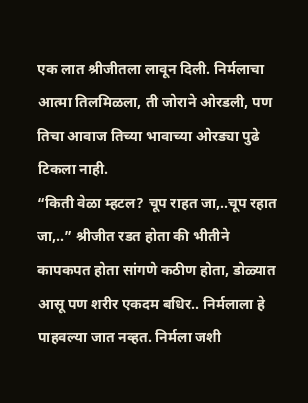एक लात श्रीजीतला लावून दिली. निर्मलाचा आत्मा तिलमिळला, ती जोराने ओरडली, पण तिचा आवाज तिच्या भावाच्या ओरड्या पुढे टिकला नाही.
“किती वेळा म्हटल? चूप राहत जा,..चूप रहात जा,..” श्रीजीत रडत होता की भीतीने कापकपत होता सांगणे कठीण होता, डोळ्यात आसू पण शरीर एकदम बधिर.. निर्मलाला हे पाहवल्या जात नव्हत. निर्मला जशी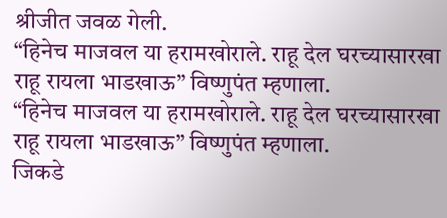श्रीजीत जवळ गेली.
“हिनेच माजवल या हरामखोराले. राहू देल घरच्यासारखा राहू रायला भाडखाऊ” विष्णुपंत म्हणाला.
“हिनेच माजवल या हरामखोराले. राहू देल घरच्यासारखा राहू रायला भाडखाऊ” विष्णुपंत म्हणाला.
जिकडे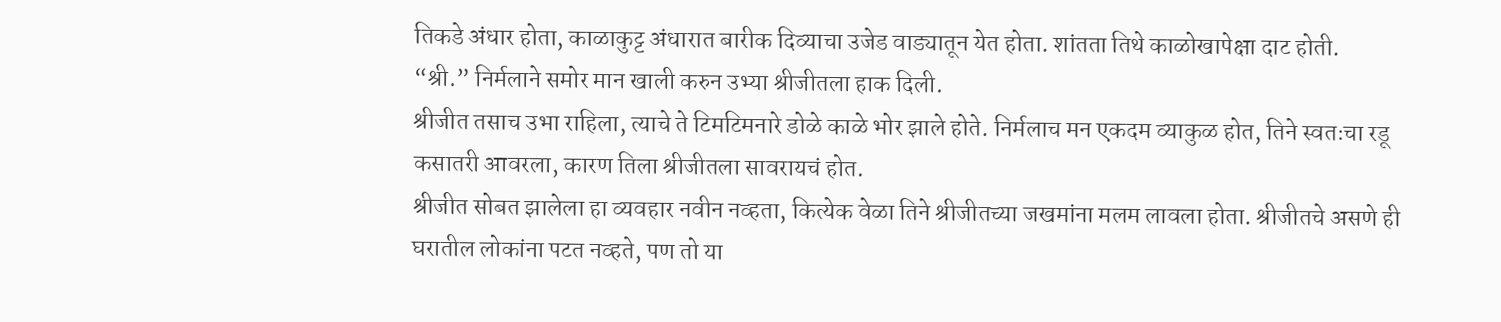तिकडे अंधार होता, काळाकुट्ट अंधारात बारीक दिव्याचा उजेड वाड्यातून येत होता. शांतता तिथे काळोखापेक्षा दाट होती.
“श्री.” निर्मलाने समोर मान खाली करुन उभ्या श्रीजीतला हाक दिली.
श्रीजीत तसाच उभा राहिला, त्याचे ते टिमटिमनारे डोळे काळे भोर झाले होते. निर्मलाच मन एकदम व्याकुळ होत, तिने स्वतःचा रडू कसातरी आवरला, कारण तिला श्रीजीतला सावरायचं होत.
श्रीजीत सोबत झालेला हा व्यवहार नवीन नव्हता, कित्येक वेळा तिने श्रीजीतच्या जखमांना मलम लावला होता. श्रीजीतचे असणे ही घरातील लोकांना पटत नव्हते, पण तो या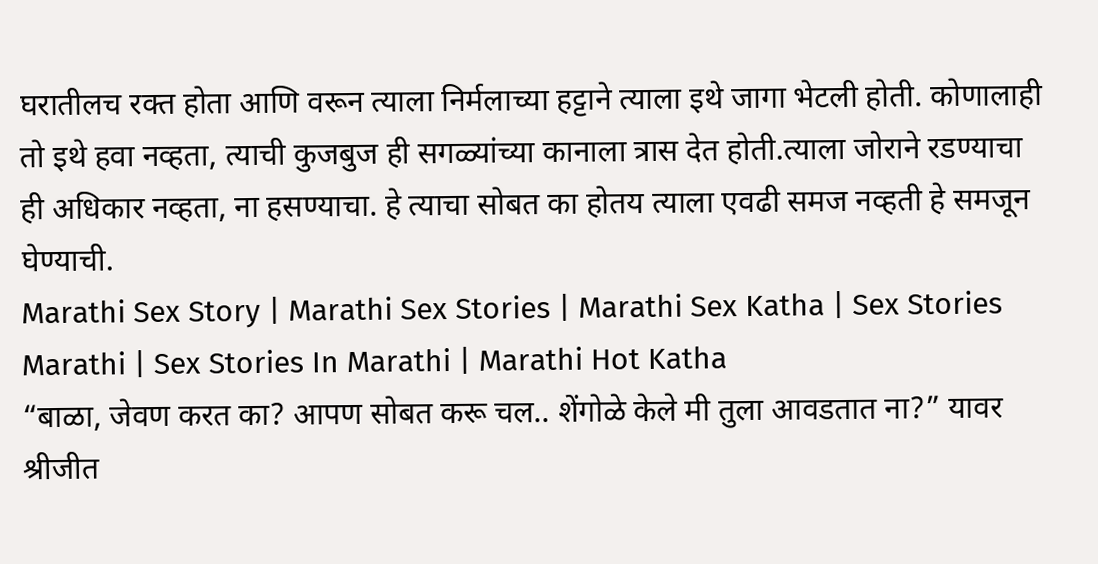घरातीलच रक्त होता आणि वरून त्याला निर्मलाच्या हट्टाने त्याला इथे जागा भेटली होती. कोणालाही तो इथे हवा नव्हता, त्याची कुजबुज ही सगळ्यांच्या कानाला त्रास देत होती.त्याला जोराने रडण्याचा ही अधिकार नव्हता, ना हसण्याचा. हे त्याचा सोबत का होतय त्याला एवढी समज नव्हती हे समजून घेण्याची.
Marathi Sex Story | Marathi Sex Stories | Marathi Sex Katha | Sex Stories Marathi | Sex Stories In Marathi | Marathi Hot Katha
“बाळा, जेवण करत का? आपण सोबत करू चल.. शेंगोळे केले मी तुला आवडतात ना?” यावर श्रीजीत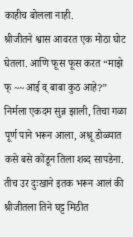काहीच बोलला नाही.
श्रीजीतने श्वास आवरत एक मोठा घोट घेतला. आणि फूस फूस करत “माझे फ् ~~आई व् बाबा कुठ आहे?”
निर्मला एकदम सुन्न झाली, तिचा गळा पूर्ण पाने भरून आला, अश्रू डोळ्यात कसे बसे कोंडून तिला शब्द सापडेना. तीच उर दुःखाने इतक भरून आलं की श्रीजीतला तिने घट्ट मिठीत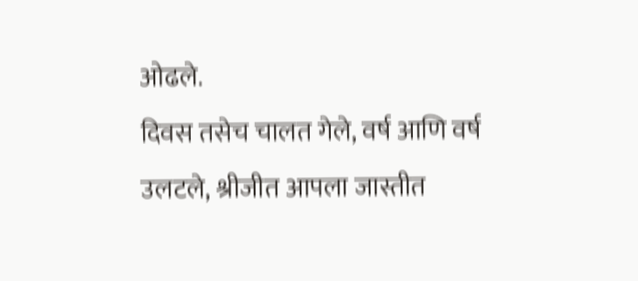ओढले.
दिवस तसेच चालत गेले, वर्ष आणि वर्ष उलटले, श्रीजीत आपला जास्तीत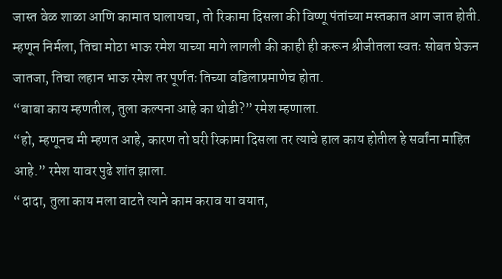जास्त वेळ शाळा आणि कामात घालायचा, तो रिकामा दिसला की विष्णू पंतांच्या मस्तकात आग जात होती. म्हणून निर्मला, तिचा मोठा भाऊ रमेश याच्या मागे लागली की काही ही करून श्रीजीतला स्वतः सोबत घेऊन जातजा, तिचा लहान भाऊ रमेश तर पूर्णतः तिच्या वडिलाप्रमाणेच होता.
“बाबा काय म्हणतील, तुला कल्पना आहे का थोडी?” रमेश म्हणाला.
“हो, म्हणूनच मी म्हणत आहे, कारण तो घरी रिकामा दिसला तर त्याचे हाल काय होतील हे सर्वांना माहित आहे.” रमेश यावर पुढे शांत झाला.
“दादा, तुला काय मला वाटते त्याने काम कराव या वयात,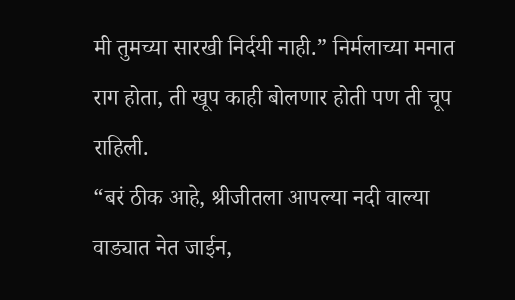मी तुमच्या सारखी निर्दयी नाही.” निर्मलाच्या मनात राग होता, ती खूप काही बोलणार होती पण ती चूप राहिली.
“बरं ठीक आहे, श्रीजीतला आपल्या नदी वाल्या वाड्यात नेत जाईन,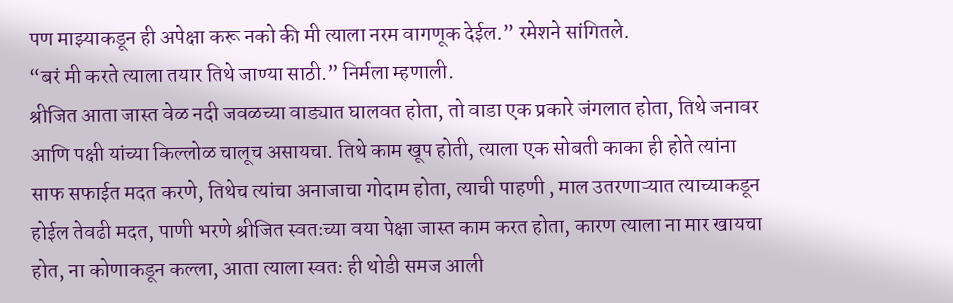पण माझ्याकडून ही अपेक्षा करू नको की मी त्याला नरम वागणूक देईल.” रमेशने सांगितले.
“बरं मी करते त्याला तयार तिथे जाण्या साठी.” निर्मला म्हणाली.
श्रीजित आता जास्त वेळ नदी जवळच्या वाड्यात घालवत होता, तो वाडा एक प्रकारे जंगलात होता, तिथे जनावर आणि पक्षी यांच्या किल्लोळ चालूच असायचा. तिथे काम खूप होती, त्याला एक सोबती काका ही होते त्यांना साफ सफाईत मदत करणे, तिथेच त्यांचा अनाजाचा गोदाम होता, त्याची पाहणी , माल उतरणाऱ्यात त्याच्याकडून होईल तेवढी मदत, पाणी भरणे श्रीजित स्वतःच्या वया पेक्षा जास्त काम करत होता, कारण त्याला ना मार खायचा होत, ना कोणाकडून कल्ला, आता त्याला स्वतः ही थोडी समज आली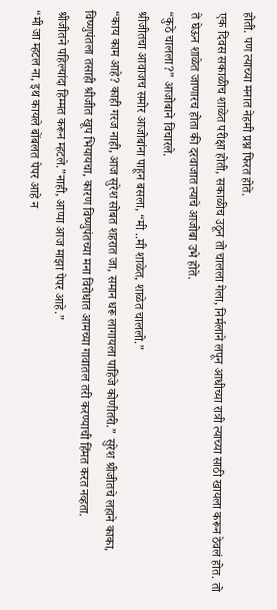होती. पण त्याच्या मनात नेहमी प्रश्न फिरत होते.
एक दिवस सकाळीच शाळेत परीक्षा होती, सकाळीच उठून तो चालला गेला, निर्मलाने लपून आधीच्या रात्री त्याच्या साठी खायला करून ठेवलं होत. तो ते घेऊन शाळेत जाणारच होता की दरवाजात त्याचे आजोबा उभे होते.
“कुठे चालला?” आजोबाने विचारले.
श्रीजीतचा आवाजच समोर आजोबांना पाहून बसला, “मी ..मी शाळेत, शाळेत चाललो.”
“काय काम आहे? काही गरज नाही, आज सुरेश सोबत शहरात जा, समान धरू लागायला पाहिजे कोणीतरी.” सुरेश श्रीजीतचे लहाने काका, विष्णुपंतला तसाही श्रीजीत खूप भियायचा, कारण विष्णुपंतच्या मना विरोधात आमच्या गावातल तरी करण्याची हिंमत करत नव्हता.
श्रीजीतने पहिल्यांदा हिम्मत करून म्हटले.”नाही, आप्पा आज माझा पेपर आहे.”
“मी जा म्हटल ना, इथ कायले बोंबलत पेपर आहे न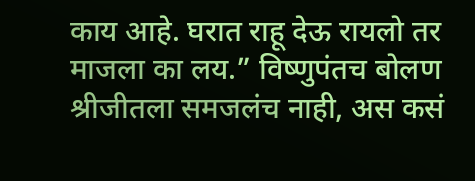काय आहे. घरात राहू देऊ रायलो तर माजला का लय.” विष्णुपंतच बोलण श्रीजीतला समजलंच नाही, अस कसं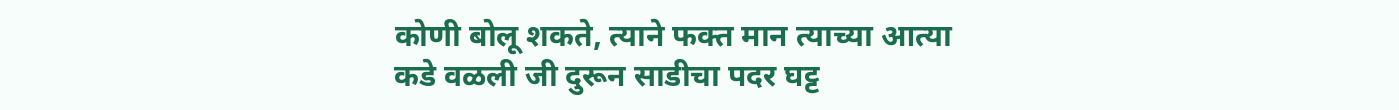कोणी बोलू शकते, त्याने फक्त मान त्याच्या आत्या कडे वळली जी दुरून साडीचा पदर घट्ट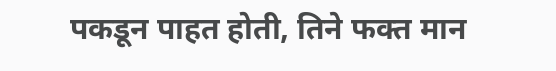पकडून पाहत होती, तिने फक्त मान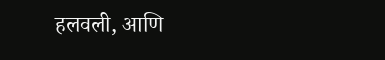हलवली, आणि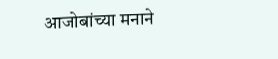आजोबांच्या मनाने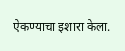ऐकण्याचा इशारा केला.